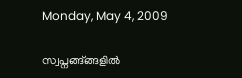Monday, May 4, 2009

സ്വപ്നങ്ങ്ങ്ങളില്‍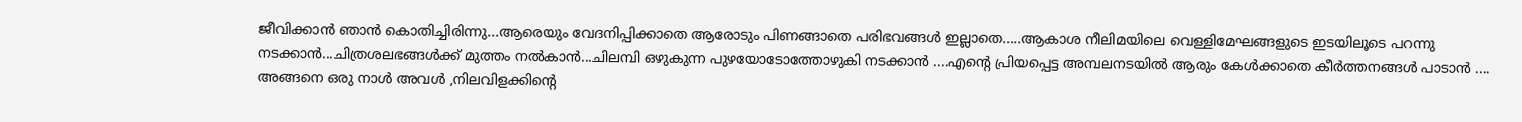ജീവിക്കാന്‍ ഞാന്‍ കൊതിച്ചിരിന്നു...ആരെയും വേദനിപ്പിക്കാതെ ആരോടും പിണങ്ങാതെ പരിഭവങ്ങള്‍ ഇല്ലാതെ.....ആകാശ നീലിമയിലെ വെള്ളിമേഘങ്ങളുടെ ഇടയിലൂടെ പറന്നു നടക്കാന്‍...ചിത്രശലഭങ്ങള്‍ക്ക്‌ മുത്തം നല്‍കാന്‍...ചിലമ്പി ഒഴുകുന്ന പുഴയോടോത്തോഴുകി നടക്കാന്‍ ....എന്റെ പ്രിയപ്പെട്ട അമ്പലനടയില്‍ ആരും കേള്‍ക്കാതെ കീര്‍ത്തനങ്ങള്‍ പാടാന്‍ .... അങ്ങനെ ഒരു നാള്‍ അവള്‍ ,നിലവിളക്കിന്റെ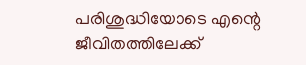പരിശുദ്ധിയോടെ എന്റെ ജീവിതത്തിലേക്ക്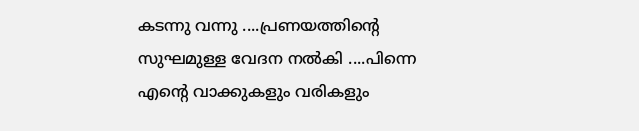കടന്നു വന്നു ....പ്രണയത്തിന്റെ സുഘമുള്ള വേദന നല്‍കി ....പിന്നെ എന്റെ വാക്കുകളും വരികളും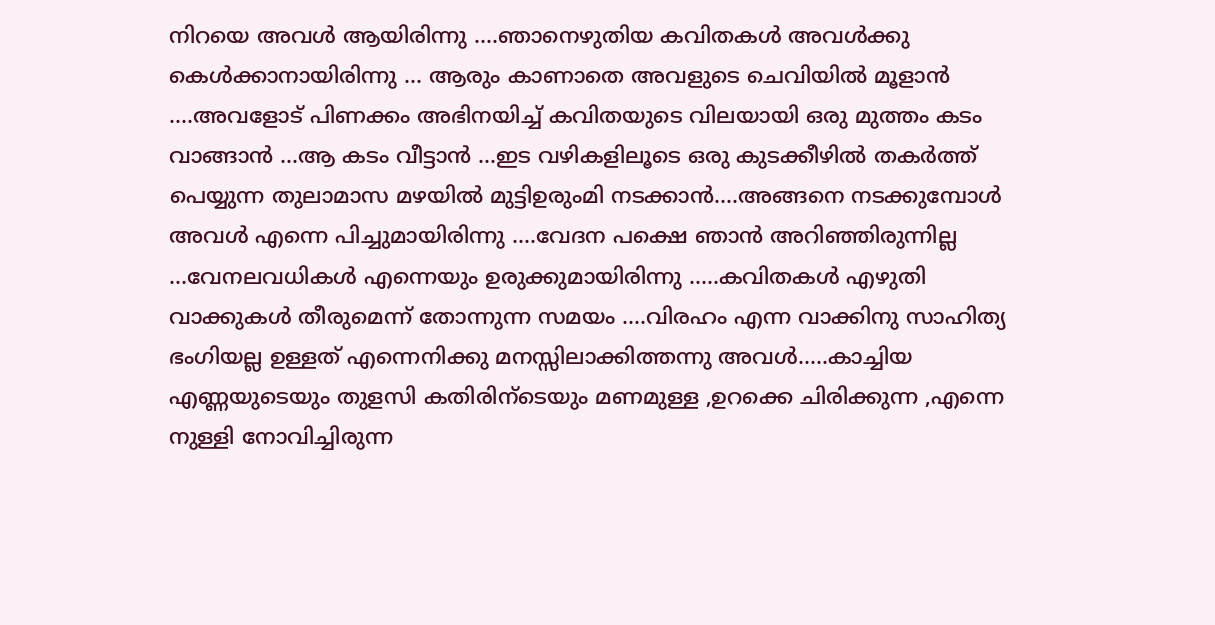നിറയെ അവള്‍ ആയിരിന്നു ....ഞാനെഴുതിയ കവിതകള്‍ അവള്‍ക്കു കെള്‍ക്കാനായിരിന്നു ... ആരും കാണാതെ അവളുടെ ചെവിയില്‍ മൂളാന്‍ ....അവളോട്‌ പിണക്കം അഭിനയിച്ച് കവിതയുടെ വിലയായി ഒരു മുത്തം കടം വാങ്ങാന്‍ ...ആ കടം വീട്ടാന്‍ ...ഇട വഴികളിലൂടെ ഒരു കുടക്കീഴില്‍ തകര്‍ത്ത് പെയ്യുന്ന തുലാമാസ മഴയില്‍ മുട്ടിഉരുംമി നടക്കാന്‍....അങ്ങനെ നടക്കുമ്പോള്‍ അവള്‍ എന്നെ പിച്ചുമായിരിന്നു ....വേദന പക്ഷെ ഞാന്‍ അറിഞ്ഞിരുന്നില്ല ...വേനലവധികള്‍ എന്നെയും ഉരുക്കുമായിരിന്നു .....കവിതകള്‍ എഴുതി വാക്കുകള്‍ തീരുമെന്ന് തോന്നുന്ന സമയം ....വിരഹം എന്ന വാക്കിനു സാഹിത്യ ഭംഗിയല്ല ഉള്ളത് എന്നെനിക്കു മനസ്സിലാക്കിത്തന്നു അവള്‍.....കാച്ചിയ എണ്ണയുടെയും തുളസി കതിരിന്ടെയും മണമുള്ള ,ഉറക്കെ ചിരിക്കുന്ന ,എന്നെ നുള്ളി നോവിച്ചിരുന്ന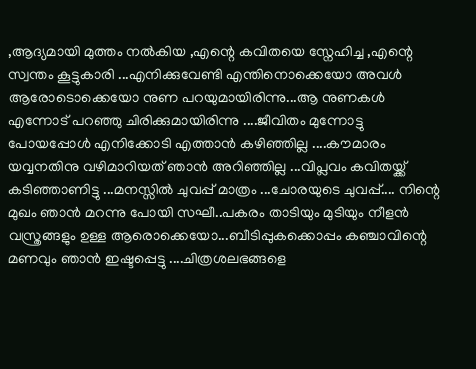,ആദ്യമായി മുത്തം നല്‍കിയ ,എന്റെ കവിതയെ സ്നേഹിച്ച ,എന്റെ സ്വന്തം കൂട്ടുകാരി ...എനിക്കുവേണ്ടി എന്തിനൊക്കെയോ അവള്‍ ആരോടൊക്കെയോ നുണ പറയുമായിരിന്നു...ആ നുണകള്‍ എന്നോട് പറഞ്ഞു ചിരിക്കുമായിരിന്നു ....ജീവിതം മുന്നോട്ടു പോയപ്പോള്‍ എനിക്കോടി എത്താന്‍ കഴിഞ്ഞില്ല ....കൗമാരം യവ്വനതിനു വഴിമാറിയത് ഞാന്‍ അറിഞ്ഞില്ല ...വിപ്ലവം കവിതയ്ക്ക് കടിഞ്ഞാണിട്ടു ...മനസ്സില്‍ ചുവപ്പ് മാത്രം ...ചോരയുടെ ചുവപ്പ്.... നിന്റെ മുഖം ഞാന്‍ മറന്നു പോയി സഘീ..പകരം താടിയും മുടിയും നീളന്‍ വസ്ത്രങ്ങളും ഉള്ള ആരൊക്കെയോ...ബീടിപ്പുകക്കൊപ്പം കഞ്ചാവിന്റെ മണവും ഞാന്‍ ഇഷ്ടപ്പെട്ടു ....ചിത്രശലഭങ്ങളെ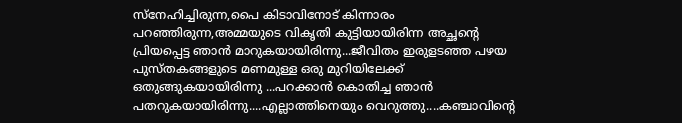സ്നേഹിച്ചിരുന്ന,പൈ കിടാവിനോട് കിന്നാരം പറഞ്ഞിരുന്ന,അമ്മയുടെ വികൃതി കുട്ടിയായിരിന്ന അച്ഛന്റെ പ്രിയപ്പെട്ട ഞാന്‍ മാറുകയായിരിന്നു...ജീവിതം ഇരുളടഞ്ഞ പഴയ പുസ്തകങ്ങളുടെ മണമുള്ള ഒരു മുറിയിലേക്ക് ഒതുങ്ങുകയായിരിന്നു ...പറക്കാന്‍ കൊതിച്ച ഞാന്‍ പതറുകയായിരിന്നു....എല്ലാത്തിനെയും വെറുത്തു....കഞ്ചാവിന്റെ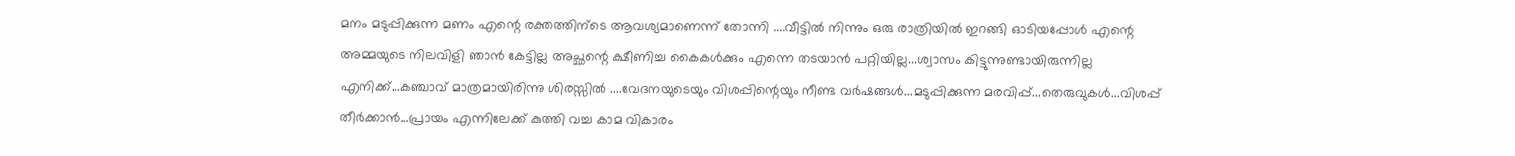മനം മടുപ്പിക്കുന്ന മണം എന്റെ രക്തത്തിന്ടെ ആവശ്യമാണെന്ന് തോന്നി ....വീട്ടില്‍ നിന്നും ഒരു രാത്രിയില്‍ ഇറങ്ങി ഓടിയപ്പോള്‍ എന്റെ അമ്മയുടെ നിലവിളി ഞാന്‍ കേട്ടില്ല അച്ഛന്റെ ക്ഷീണിച്ച കൈകള്‍ക്കും എന്നെ തടയാന്‍ പറ്റിയില്ല...ശ്വാസം കിട്ടുന്നുണ്ടായിരുന്നില്ല എനിക്ക്...കഞ്ചാവ് മാത്രമായിരിന്നു ശിരസ്സില്‍ ....വേദനയുടെയും വിശപ്പിന്റെയും നീണ്ട വര്‍ഷങ്ങള്‍...മടുപ്പിക്കുന്ന മരവിപ്പ്...തെരുവുകള്‍...വിശപ്പ്‌ തീര്‍ക്കാന്‍...പ്രായം എന്നിലേക്ക് കുത്തി വച്ച കാമ വികാരം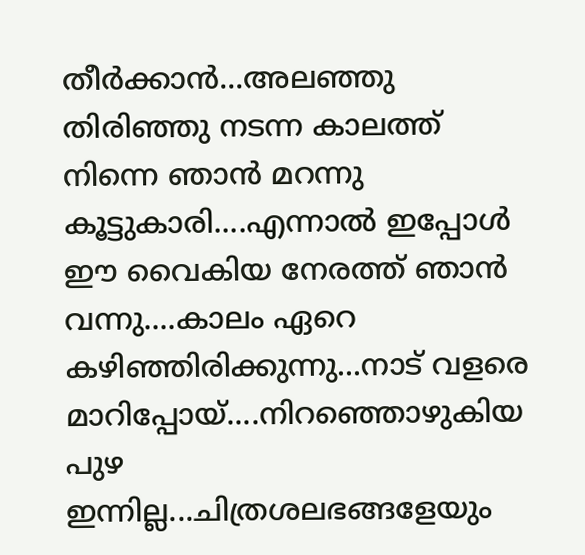തീര്‍ക്കാന്‍...അലഞ്ഞു തിരിഞ്ഞു നടന്ന കാലത്ത് നിന്നെ ഞാന്‍ മറന്നു കൂട്ടുകാരി....എന്നാല്‍ ഇപ്പോള്‍ ഈ വൈകിയ നേരത്ത് ഞാന്‍ വന്നു....കാലം ഏറെ കഴിഞ്ഞിരിക്കുന്നു...നാട് വളരെ മാറിപ്പോയ്‌....നിറഞ്ഞൊഴുകിയ പുഴ ഇന്നില്ല...ചിത്രശലഭങ്ങളേയും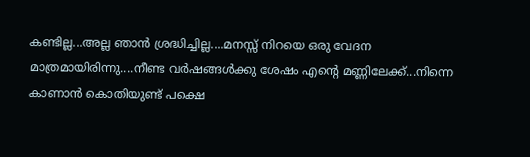കണ്ടില്ല...അല്ല ഞാന്‍ ശ്രദ്ധിച്ചില്ല....മനസ്സ് നിറയെ ഒരു വേദന മാത്രമായിരിന്നു....നീണ്ട വര്‍ഷങ്ങള്‍ക്കു ശേഷം എന്റെ മണ്ണിലേക്ക്...നിന്നെ കാണാന്‍ കൊതിയുണ്ട് പക്ഷെ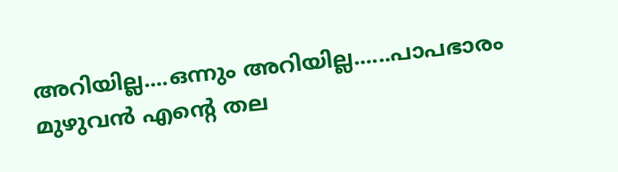അറിയില്ല....ഒന്നും അറിയില്ല......പാപഭാരം മുഴുവന്‍ എന്റെ തല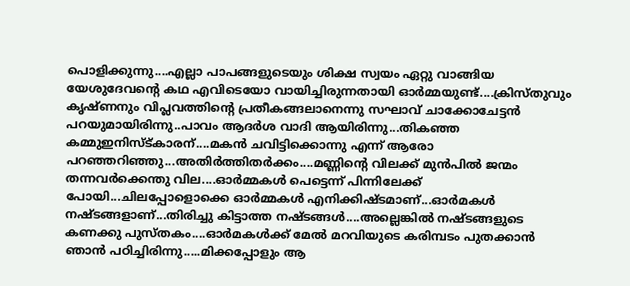പൊളിക്കുന്നു....എല്ലാ പാപങ്ങളുടെയും ശിക്ഷ സ്വയം ഏറ്റു വാങ്ങിയ യേശുദേവന്റെ കഥ എവിടെയോ വായിച്ചിരുന്നതായി ഓര്‍മ്മയുണ്ട്....ക്രിസ്തുവും കൃഷ്ണനും വിപ്ലവത്തിന്റെ പ്രതീകങ്ങലാനെന്നു സഘാവ് ചാക്കോചേട്ടന്‍ പറയുമായിരിന്നു..പാവം ആദര്‍ശ വാദി ആയിരിന്നു...തികഞ്ഞ കമ്മുഇനിസ്ട്കാരന്....മകന്‍ ചവിട്ടിക്കൊന്നു എന്ന് ആരോ പറഞ്ഞറിഞ്ഞു...അതിര്‍ത്തിതര്‍ക്കം....മണ്ണിന്‍റെ വിലക്ക് മുന്‍പില്‍ ജന്മം തന്നവര്‍ക്കെന്തു വില....ഓര്‍മ്മകള്‍ പെട്ടെന്ന് പിന്നിലേക്ക് പോയി...ചിലപ്പോളൊക്കെ ഓര്‍മ്മകള്‍ എനിക്കിഷ്ടമാണ്...ഓര്‍മകള്‍ നഷ്ടങ്ങളാണ്...തിരിച്ചു കിട്ടാത്ത നഷ്ടങ്ങള്‍....അല്ലെങ്കില്‍ നഷ്ടങ്ങളുടെ കണക്കു പുസ്തകം....ഓര്‍മകള്‍ക്ക് മേല്‍ മറവിയുടെ കരിമ്പടം പുതക്കാന്‍ ഞാന്‍ പഠിച്ചിരിന്നു.....മിക്കപ്പോളും ആ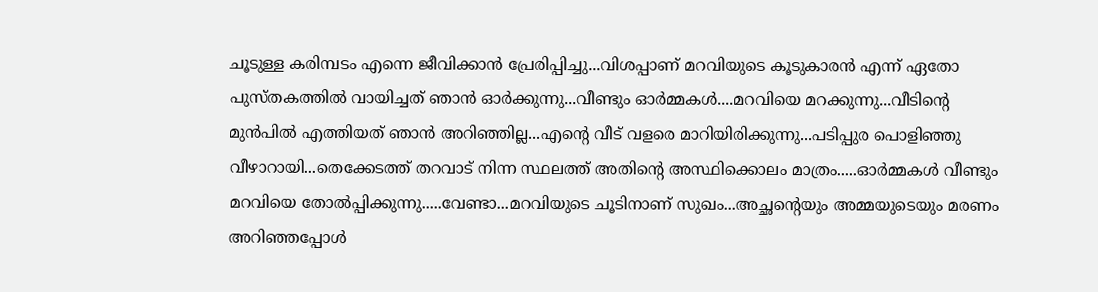ചൂടുള്ള കരിമ്പടം എന്നെ ജീവിക്കാന്‍ പ്രേരിപ്പിച്ചു...വിശപ്പാണ് മറവിയുടെ കൂടുകാരന്‍ എന്ന് ഏതോ പുസ്തകത്തില്‍ വായിച്ചത് ഞാന്‍ ഓര്‍ക്കുന്നു...വീണ്ടും ഓര്‍മ്മകള്‍....മറവിയെ മറക്കുന്നു...വീടിന്‍റെ മുന്‍പില്‍ എത്തിയത് ഞാന്‍ അറിഞ്ഞില്ല...എന്‍റെ വീട് വളരെ മാറിയിരിക്കുന്നു...പടിപ്പുര പൊളിഞ്ഞു വീഴാറായി...തെക്കേടത്ത് തറവാട് നിന്ന സ്ഥലത്ത് അതിന്‍റെ അസ്ഥിക്കൊലം മാത്രം.....ഓര്‍മ്മകള്‍ വീണ്ടും മറവിയെ തോല്‍പ്പിക്കുന്നു.....വേണ്ടാ...മറവിയുടെ ചൂടിനാണ് സുഖം...അച്ഛന്റെയും അമ്മയുടെയും മരണം അറിഞ്ഞപ്പോള്‍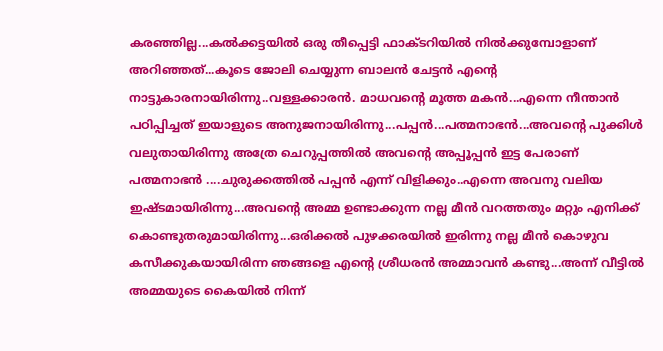കരഞ്ഞില്ല...കല്‍ക്കട്ടയില്‍ ഒരു തീപ്പെട്ടി ഫാക്ടറിയില്‍ നില്‍ക്കുമ്പോളാണ് അറിഞ്ഞത്...കൂടെ ജോലി ചെയ്യുന്ന ബാലന്‍ ചേട്ടന്‍ എന്‍റെ നാട്ടുകാരനായിരിന്നു..വള്ളക്കാരന്‍. മാധവന്‍റെ മൂത്ത മകന്‍...എന്നെ നീന്താന്‍ പഠിപ്പിച്ചത് ഇയാളുടെ അനുജനായിരിന്നു...പപ്പന്‍...പത്മനാഭന്‍...അവന്‍റെ പുക്കിള്‍ വലുതായിരിന്നു അത്രേ ചെറുപ്പത്തില്‍ അവന്‍റെ അപ്പൂപ്പന്‍ ഇട്ട പേരാണ് പത്മനാഭന്‍ ....ചുരുക്കത്തില്‍ പപ്പന്‍ എന്ന് വിളിക്കും..എന്നെ അവനു വലിയ ഇഷ്ടമായിരിന്നു...അവന്‍റെ അമ്മ ഉണ്ടാക്കുന്ന നല്ല മീന്‍ വറത്തതും മറ്റും എനിക്ക് കൊണ്ടുതരുമായിരിന്നു...ഒരിക്കല്‍ പുഴക്കരയില്‍ ഇരിന്നു നല്ല മീന്‍ കൊഴുവ കസീക്കുകയായിരിന്ന ഞങ്ങളെ എന്‍റെ ശ്രീധരന്‍ അമ്മാവന്‍ കണ്ടു...അന്ന് വീട്ടില്‍ അമ്മയുടെ കൈയില്‍ നിന്ന്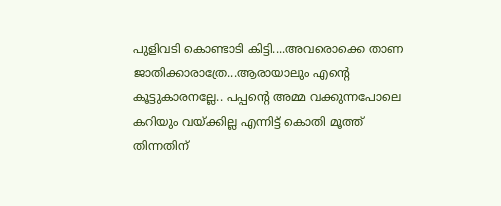പുളിവടി കൊണ്ടാടി കിട്ടി....അവരൊക്കെ താണ ജാതിക്കാരാത്രേ...ആരായാലും എന്‍റെ കൂട്ടുകാരനല്ലേ.. പപ്പന്റെ അമ്മ വക്കുന്നപോലെ കറിയും വയ്ക്കില്ല എന്നിട്ട് കൊതി മൂത്ത് തിന്നതിന്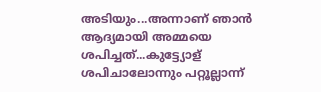അടിയും...അന്നാണ് ഞാന്‍ ആദ്യമായി അമ്മയെ ശപിച്ചത്‌...കുട്ട്യോള് ശപിചാലോന്നും പറ്റൂല്ലാന്ന്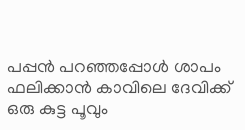പപ്പന്‍ പറഞ്ഞപ്പോള്‍ ശാപം ഫലിക്കാന്‍ കാവിലെ ദേവിക്ക് ഒരു കുട്ട പൂവും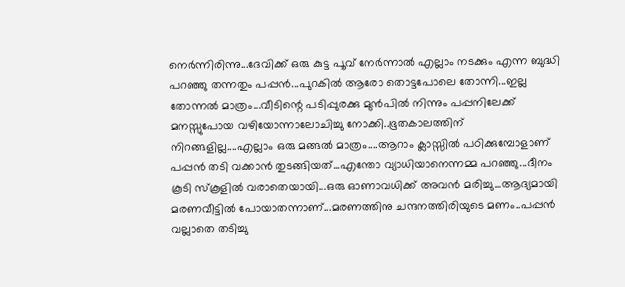നെര്‍ന്നിരിന്നു...ദേവിക്ക് ഒരു കുട്ട പൂവ് നേര്‍ന്നാല്‍ എല്ലാം നടക്കും എന്ന ബുദ്ധി പറഞ്ഞു തന്നതും പപ്പന്‍...പുറകില്‍ ആരോ തൊട്ടപോലെ തോന്നി...ഇല്ല തോന്നല്‍ മാത്രം...വീടിന്റെ പടിപ്പുരക്കു മുന്‍പില്‍ നിന്നും പപ്പനിലേക്ക് മനസ്സുപോയ വഴിയോന്നാലോചിച്ചു നോക്കി..ഭൂതകാലത്തിന് നിറങ്ങളില്ല....എല്ലാം ഒരു മങ്ങല്‍ മാത്രം....ആറാം ക്ലാസ്സില്‍ പഠിക്കുമ്പോളാണ് പപ്പന്‍ തടി വക്കാന്‍ തുടങ്ങിയത്...എന്തോ വ്യാധിയാനെന്നമ്മ പറഞ്ഞു...ദീനം കൂടി സ്കൂളില്‍ വരാതെയായി...ഒരു ഓണാവധിക്ക് അവന്‍ മരിച്ചു...ആദ്യമായി മരണവീട്ടില്‍ പോയാതന്നാണ്...മരണത്തിനു ചന്ദനത്തിരിയുടെ മണം..പപ്പന്‍ വല്ലാതെ തടിച്ചു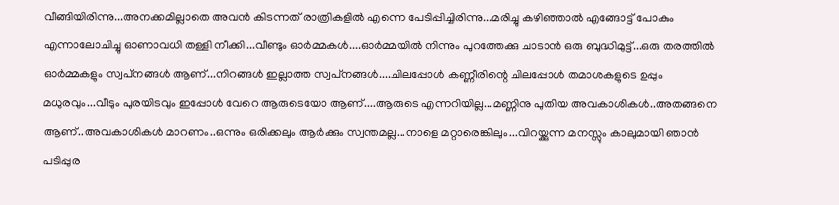വീങ്ങിയിരിന്നു...അനക്കമില്ലാതെ അവന്‍ കിടന്നത് രാത്രികളില്‍ എന്നെ പേടിപ്പിച്ചിരിന്നു...മരിച്ചു കഴിഞ്ഞാല്‍ എങ്ങോട്ട് പോകും എന്നാലോചിച്ചു ഓണാവധി തള്ളി നീക്കി...വീണ്ടും ഓര്‍മ്മകള്‍....ഓര്‍മ്മയില്‍ നിന്നും പുറത്തേക്കു ചാടാന്‍ ഒരു ബുദ്ധിമുട്ട്...ഒരു തരത്തില്‍ ഓര്‍മ്മകളും സ്വപ്‌നങ്ങള്‍ ആണ്...നിറങ്ങള്‍ ഇല്ലാത്ത സ്വപ്‌നങ്ങള്‍....ചിലപ്പോള്‍ കണ്ണീരിന്റെ ചിലപ്പോള്‍ തമാശകളുടെ ഉപ്പും മധുരവും...വീടും പുരയിടവും ഇപ്പോള്‍ വേറെ ആരുടെയോ ആണ്....ആരുടെ എന്നറിയില്ല...മണ്ണിനു പുതിയ അവകാശികള്‍..അതങ്ങനെ ആണ്..അവകാശികള്‍ മാറണം..ഒന്നും ഒരിക്കലും ആര്‍ക്കും സ്വന്തമല്ല...നാളെ മറ്റാരെങ്കിലും...വിറയ്ക്കുന്ന മനസ്സും കാലുമായി ഞാന്‍ പടിപ്പുര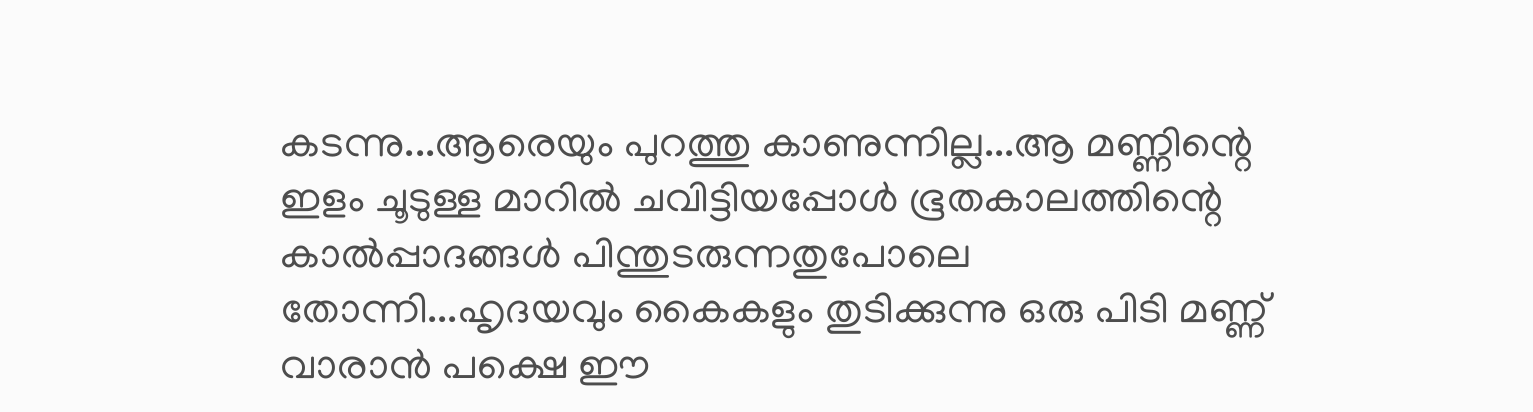കടന്നു...ആരെയും പുറത്തു കാണുന്നില്ല...ആ മണ്ണിന്റെ ഇളം ചൂടുള്ള മാറില്‍ ചവിട്ടിയപ്പോള്‍ ഭൂതകാലത്തിന്റെ കാല്‍പ്പാദങ്ങള്‍ പിന്തുടരുന്നതുപോലെ തോന്നി...ഹൃദയവും കൈകളും തുടിക്കുന്നു ഒരു പിടി മണ്ണ് വാരാന്‍ പക്ഷെ ഈ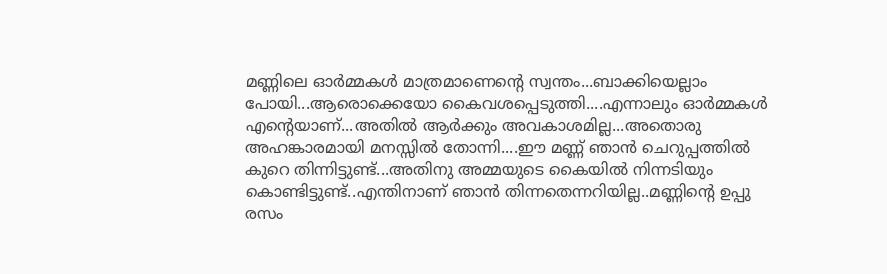മണ്ണിലെ ഓര്‍മ്മകള്‍ മാത്രമാണെന്റെ സ്വന്തം...ബാക്കിയെല്ലാം പോയി...ആരൊക്കെയോ കൈവശപ്പെടുത്തി....എന്നാലും ഓര്‍മ്മകള്‍ എന്റെയാണ്...അതില്‍ ആര്‍ക്കും അവകാശമില്ല...അതൊരു അഹങ്കാരമായി മനസ്സില്‍ തോന്നി....ഈ മണ്ണ് ഞാന്‍ ചെറുപ്പത്തില്‍ കുറെ തിന്നിട്ടുണ്ട്...അതിനു അമ്മയുടെ കൈയില്‍ നിന്നടിയും കൊണ്ടിട്ടുണ്ട്..എന്തിനാണ് ഞാന്‍ തിന്നതെന്നറിയില്ല..മണ്ണിന്റെ ഉപ്പു രസം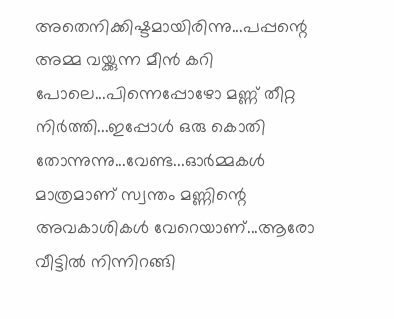അതെനിക്കിഷ്ടമായിരിന്നു...പപ്പന്റെ അമ്മ വയ്ക്കുന്ന മീന്‍ കറി പോലെ...പിന്നെപ്പോഴോ മണ്ണ് തീറ്റ നിര്‍ത്തി...ഇപ്പോള്‍ ഒരു കൊതി തോന്നുന്നു...വേണ്ട...ഓര്‍മ്മകള്‍ മാത്രമാണ് സ്വന്തം മണ്ണിന്റെ അവകാശികള്‍ വേറെയാണ്...ആരോ വീട്ടില്‍ നിന്നിറങ്ങി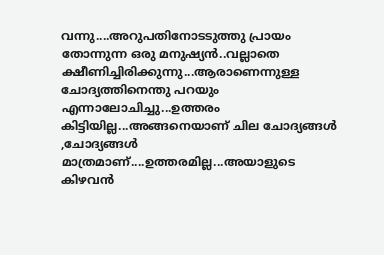വന്നു....അറുപതിനോടടുത്തു പ്രായം തോന്നുന്ന ഒരു മനുഷ്യന്‍..വല്ലാതെ ക്ഷീണിച്ചിരിക്കുന്നു...ആരാണെന്നുള്ള ചോദ്യത്തിനെന്തു പറയും എന്നാലോചിച്ചു...ഉത്തരം കിട്ടിയില്ല...അങ്ങനെയാണ് ചില ചോദ്യങ്ങള്‍ ,ചോദ്യങ്ങള്‍ മാത്രമാണ്....ഉത്തരമില്ല...അയാളുടെ കിഴവന്‍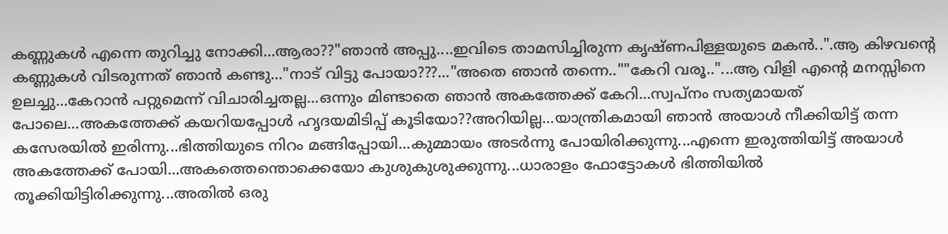കണ്ണുകള്‍ എന്നെ തുറിച്ചു നോക്കി...ആരാ??"ഞാന്‍ അപ്പു....ഇവിടെ താമസിച്ചിരുന്ന കൃഷ്ണപിള്ളയുടെ മകന്‍..".ആ കിഴവന്റെ കണ്ണുകള്‍ വിടരുന്നത് ഞാന്‍ കണ്ടു..."നാട് വിട്ടു പോയാ???..."അതെ ഞാന്‍ തന്നെ..""കേറി വരൂ.."...ആ വിളി എന്‍റെ മനസ്സിനെ ഉലച്ചു...കേറാന്‍ പറ്റുമെന്ന് വിചാരിച്ചതല്ല...ഒന്നും മിണ്ടാതെ ഞാന്‍ അകത്തേക്ക് കേറി...സ്വപ്നം സത്യമായത്‌ പോലെ...അകത്തേക്ക് കയറിയപ്പോള്‍ ഹൃദയമിടിപ്പ്‌ കൂടിയോ??അറിയില്ല...യാന്ത്രികമായി ഞാന്‍ അയാള്‍ നീക്കിയിട്ട്‌ തന്ന കസേരയില്‍ ഇരിന്നു...ഭിത്തിയുടെ നിറം മങ്ങിപ്പോയി...കുമ്മായം അടര്‍ന്നു പോയിരിക്കുന്നു...എന്നെ ഇരുത്തിയിട്ട് അയാള്‍ അകത്തേക്ക് പോയി...അകത്തെന്തൊക്കെയോ കുശുകുശുക്കുന്നു...ധാരാളം ഫോട്ടോകള്‍ ഭിത്തിയില്‍ തൂക്കിയിട്ടിരിക്കുന്നു...അതില്‍ ഒരു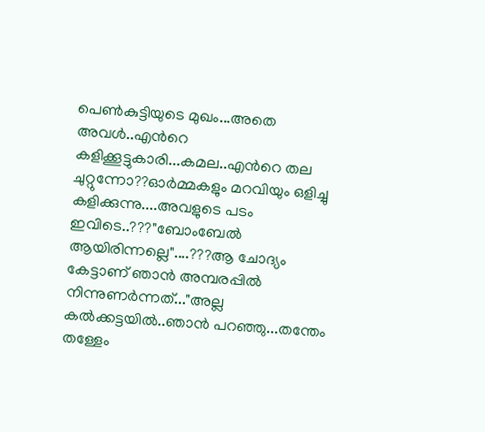പെണ്‍കുട്ടിയുടെ മുഖം...അതെ അവള്‍..എന്‍റെ കളിക്കൂട്ടുകാരി...കമല..എന്‍റെ തല ചുറ്റുന്നോ??ഓര്‍മ്മകളും മറവിയും ഒളിച്ചു കളിക്കുന്നു....അവളുടെ പടം ഇവിടെ..???"ബോംബേല്‍ ആയിരിന്നല്ലെ"....???ആ ചോദ്യം കേട്ടാണ് ഞാന്‍ അമ്പരപ്പില്‍ നിന്നുണര്‍ന്നത്‌..."അല്ല കല്‍ക്കട്ടയില്‍..ഞാന്‍ പറഞ്ഞു...തന്തേം തള്ളേം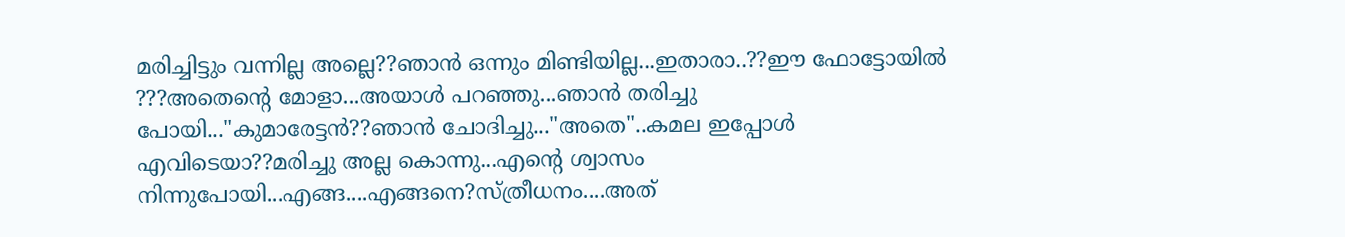മരിച്ചിട്ടും വന്നില്ല അല്ലെ??ഞാന്‍ ഒന്നും മിണ്ടിയില്ല...ഇതാരാ..??ഈ ഫോട്ടോയില്‍ ???അതെന്റെ മോളാ...അയാള്‍ പറഞ്ഞു...ഞാന്‍ തരിച്ചു പോയി..."കുമാരേട്ടന്‍??ഞാന്‍ ചോദിച്ചു..."അതെ"..കമല ഇപ്പോള്‍ എവിടെയാ??മരിച്ചു അല്ല കൊന്നു...എന്‍റെ ശ്വാസം നിന്നുപോയി...എങ്ങ....എങ്ങനെ?സ്ത്രീധനം....അത്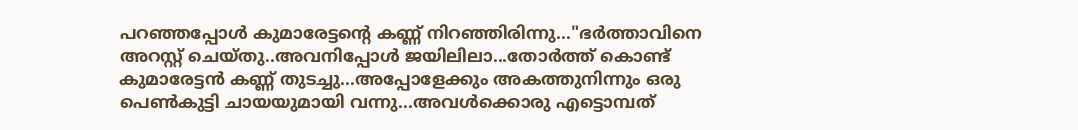പറഞ്ഞപ്പോള്‍ കുമാരേട്ടന്റെ കണ്ണ് നിറഞ്ഞിരിന്നു..."ഭര്‍ത്താവിനെ അറസ്റ്റ് ചെയ്തു..അവനിപ്പോള്‍ ജയിലിലാ...തോര്‍ത്ത്‌ കൊണ്ട് കുമാരേട്ടന്‍ കണ്ണ് തുടച്ചു...അപ്പോളേക്കും അകത്തുനിന്നും ഒരു പെണ്‍കുട്ടി ചായയുമായി വന്നു...അവള്‍ക്കൊരു എട്ടൊമ്പത്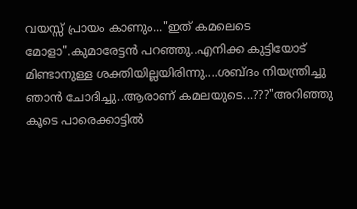വയസ്സ് പ്രായം കാണും..."ഇത് കമലെടെ മോളാ".കുമാരേട്ടന്‍ പറഞ്ഞു..എനിക്ക കുട്ടിയോട് മിണ്ടാനുള്ള ശക്തിയില്ലയിരിന്നു....ശബ്ദം നിയന്ത്രിച്ചു ഞാന്‍ ചോദിച്ചു..ആരാണ് കമലയുടെ...???"അറിഞ്ഞു കൂടെ പാരെക്കാട്ടില്‍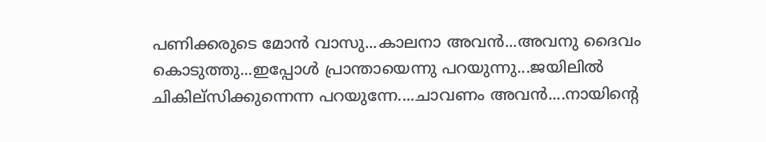പണിക്കരുടെ മോന്‍ വാസു...കാലനാ അവന്‍...അവനു ദൈവം കൊടുത്തു...ഇപ്പോള്‍ പ്രാന്തായെന്നു പറയുന്നു...ജയിലില്‍ ചികില്സിക്കുന്നെന്ന പറയുന്നേ....ചാവണം അവന്‍....നായിന്റെ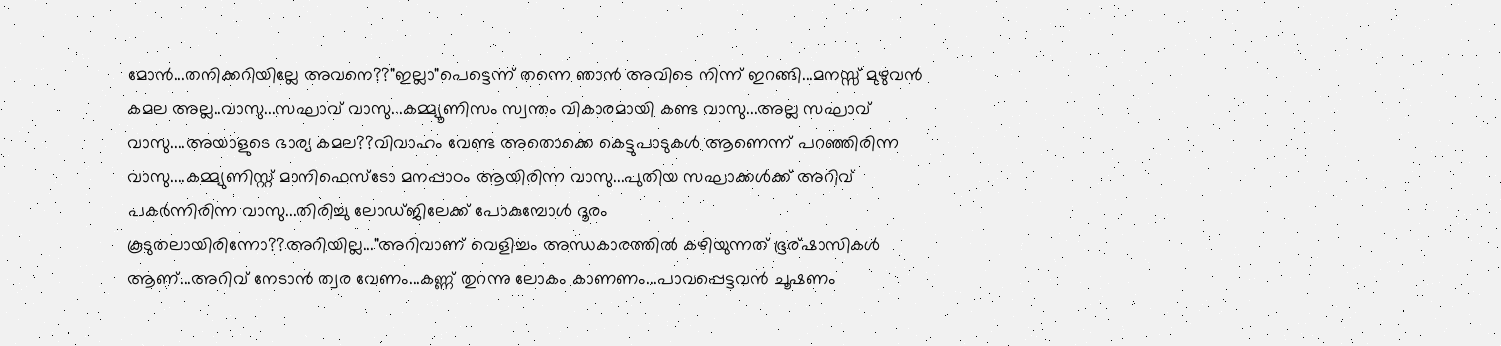മോന്‍...തനിക്കറിയില്ലേ അവനെ??"ഇല്ലാ"പെട്ടെന്ന് തന്നെ ഞാന്‍ അവിടെ നിന്ന് ഇറങ്ങി...മനസ്സ് മുഴുവന്‍ കമല അല്ല..വാസു...സഘാവ് വാസു...കമ്മ്യൂണിസം സ്വന്തം വികാരമായി കണ്ട വാസു...അല്ല സഘാവ് വാസു....അയാളുടെ ഭാര്യ കമല??വിവാഹം വേണ്ട അതൊക്കെ കെട്ടുപാടുകള്‍ ആണെന്ന് പറഞ്ഞിരിന്ന വാസു....കമ്മ്യുണിസ്റ്റ്‌ മാനിഫെസ്ടോ മനപ്പാഠം ആയിരിന്ന വാസു...പുതിയ സഘാക്കള്‍ക്ക് അറിവ് പകര്‍ന്നിരിന്ന വാസു...തിരിച്ചു ലോഡ്ജിലേക്ക് പോകുമ്പോള്‍ ദൂരം കൂടുതലായിരിന്നോ??അറിയില്ല..."അറിവാണ്‌ വെളിച്ചം അന്ധകാരത്തില്‍ കഴിയുന്നത്‌ ഭൂര്ഷാസികള്‍ ആണ്...അറിവ് നേടാന്‍ ത്വര വേണം...കണ്ണ് തുറന്നു ലോകം കാണണം...പാവപ്പെട്ടവന്‍ ചൂഷണം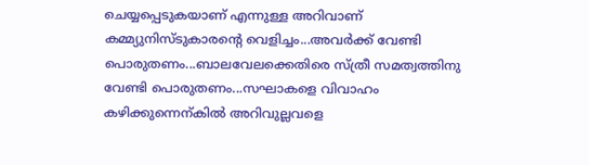ചെയ്യപ്പെടുകയാണ് എന്നുള്ള അറിവാണ്‌ കമ്മ്യുനിസ്ടുകാരന്റെ വെളിച്ചം...അവര്‍ക്ക് വേണ്ടി പൊരുതണം...ബാലവേലക്കെതിരെ സ്ത്രീ സമത്വത്തിനു വേണ്ടി പൊരുതണം...സഘാകളെ വിവാഹം കഴിക്കുന്നെന്കില്‍ അറിവുല്ലവളെ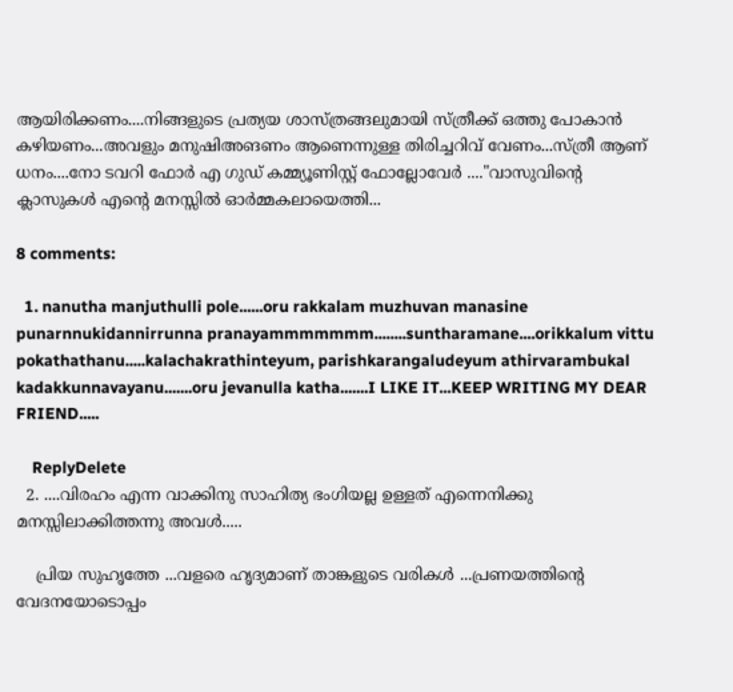ആയിരിക്കണം....നിങ്ങളുടെ പ്രത്യയ ശാസ്ത്രങ്ങലുമായി സ്ത്രീക്ക് ഒത്തു പോകാന്‍ കഴിയണം...അവളും മനുഷിഅങണം ആണെന്നുള്ള തിരിച്ചറിവ് വേണം...സ്ത്രീ ആണ് ധനം....നോ ടവറി ഫോര്‍ എ ഗുഡ്‌ കമ്മ്യൂണിസ്റ്റ്‌ ഫോല്ലോവേര്‍ ...."വാസുവിന്റെ ക്ലാസുകള്‍ എന്‍റെ മനസ്സില്‍ ഓര്‍മ്മകലായെത്തി...

8 comments:

  1. nanutha manjuthulli pole......oru rakkalam muzhuvan manasine punarnnukidannirrunna pranayammmmmmm........suntharamane....orikkalum vittu pokathathanu.....kalachakrathinteyum, parishkarangaludeyum athirvarambukal kadakkunnavayanu.......oru jevanulla katha.......I LIKE IT...KEEP WRITING MY DEAR FRIEND.....

    ReplyDelete
  2. ....വിരഹം എന്ന വാക്കിനു സാഹിത്യ ഭംഗിയല്ല ഉള്ളത് എന്നെനിക്കു മനസ്സിലാക്കിത്തന്നു അവള്‍.....

    പ്രിയ സുഹൃത്തേ ...വളരെ ഹൃദ്യമാണ് താങ്കളുടെ വരികള്‍ ...പ്രണയത്തിന്റെ വേദനയോടൊപ്പം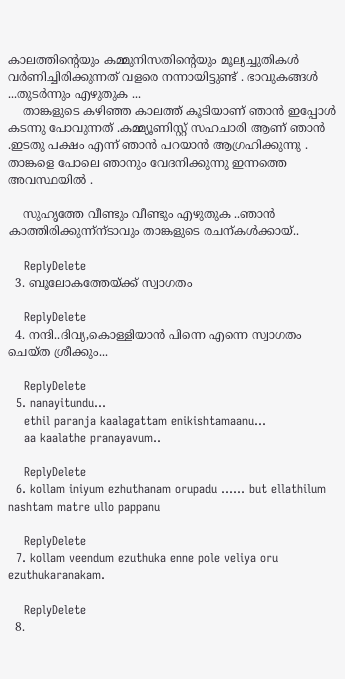കാലത്തിന്‍റെയും കമ്മുനിസതിന്റെയും മൂല്യച്ചുതികള്‍ വര്‍ണിച്ചിരിക്കുന്നത് വളരെ നന്നായിട്ടുണ്ട് . ഭാവുകങ്ങള്‍ ...തുടര്‍ന്നും എഴുതുക ...
    താങ്കളുടെ കഴിഞ്ഞ കാലത്ത്‌ കൂടിയാണ് ഞാന്‍ ഇപ്പോള്‍ കടന്നു പോവുന്നത് .കമ്മ്യൂണിസ്റ്റ്‌ സഹചാരി ആണ് ഞാന്‍ .ഇടതു പക്ഷം എന്ന് ഞാന്‍ പറയാന്‍ ആഗ്രഹിക്കുന്നു . താങ്കളെ പോലെ ഞാനും വേദനിക്കുന്നു ഇന്നത്തെ അവസ്ഥയില്‍ .

    സുഹൃത്തേ വീണ്ടും വീണ്ടും എഴുതുക ..ഞാന്‍ കാത്തിരിക്കുന്ന്ന്ടാവും താങ്കളുടെ രചന്കള്‍ക്കായ്‌..

    ReplyDelete
  3. ബൂലോകത്തേയ്ക്ക് സ്വാഗതം

    ReplyDelete
  4. നന്ദി..ദിവ്യ,കൊള്ളിയാന്‍ പിന്നെ എന്നെ സ്വാഗതം ചെയ്ത ശ്രീക്കും...

    ReplyDelete
  5. nanayitundu...
    ethil paranja kaalagattam enikishtamaanu...
    aa kaalathe pranayavum..

    ReplyDelete
  6. kollam iniyum ezhuthanam orupadu ...... but ellathilum nashtam matre ullo pappanu

    ReplyDelete
  7. kollam veendum ezuthuka enne pole veliya oru ezuthukaranakam.

    ReplyDelete
  8.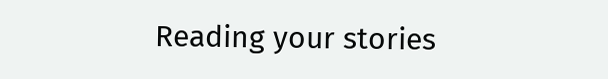Reading your stories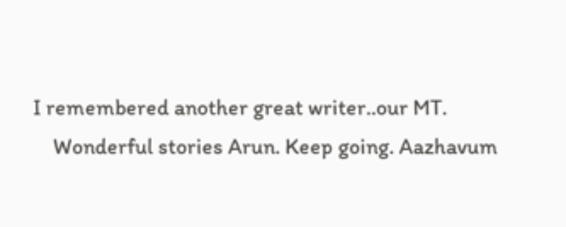I remembered another great writer..our MT.
    Wonderful stories Arun. Keep going. Aazhavum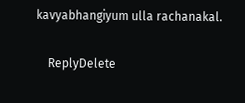kavyabhangiyum ulla rachanakal.

    ReplyDelete